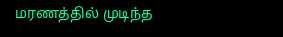மரணத்தில் முடிந்த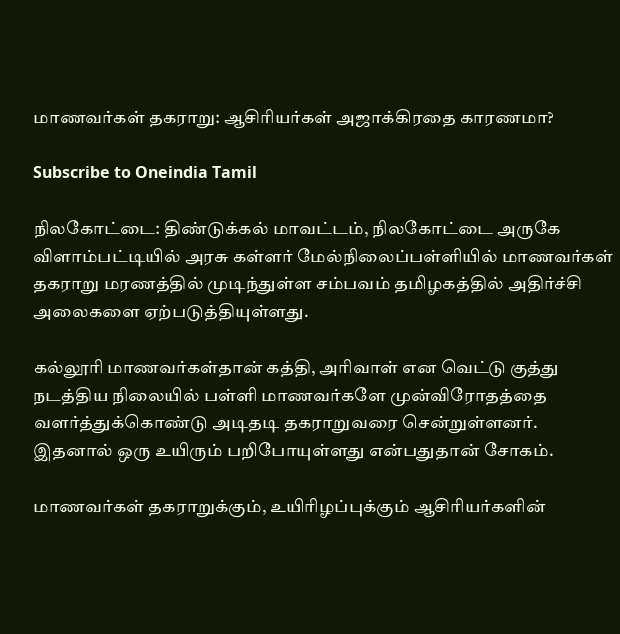மாணவர்கள் தகராறு: ஆசிரியர்கள் அஜாக்கிரதை காரணமா?

Subscribe to Oneindia Tamil

நிலகோட்டை: திண்டுக்கல் மாவட்டம், நிலகோட்டை அருகே விளாம்பட்டியில் அரசு கள்ளர் மேல்நிலைப்பள்ளியில் மாணவர்கள் தகராறு மரணத்தில் முடிந்துள்ள சம்பவம் தமிழகத்தில் அதிர்ச்சி அலைகளை ஏற்படுத்தியுள்ளது.

கல்லூரி மாணவர்கள்தான் கத்தி, அரிவாள் என வெட்டு குத்து நடத்திய நிலையில் பள்ளி மாணவர்களே முன்விரோதத்தை வளர்த்துக்கொண்டு அடிதடி தகராறுவரை சென்றுள்ளனர். இதனால் ஒரு உயிரும் பறிபோயுள்ளது என்பதுதான் சோகம்.

மாணவர்கள் தகராறுக்கும், உயிரிழப்புக்கும் ஆசிரியர்களின்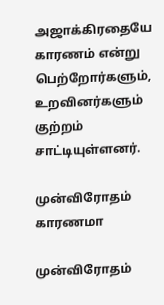அஜாக்கிரதையே காரணம் என்று பெற்றோர்களும், உறவினர்களும் குற்றம் சாட்டியுள்ளனர்.

முன்விரோதம் காரணமா

முன்விரோதம்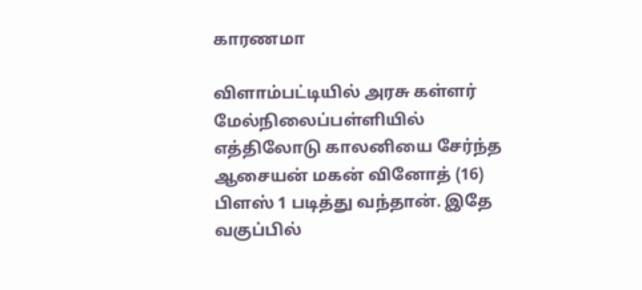காரணமா

விளாம்பட்டியில் அரசு கள்ளர் மேல்நிலைப்பள்ளியில் எத்திலோடு காலனியை சேர்ந்த ஆசையன் மகன் வினோத் (16) பிளஸ் 1 படித்து வந்தான். இதே வகுப்பில்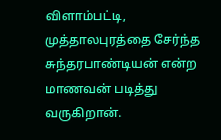விளாம்பட்டி, முத்தாலபுரத்தை சேர்ந்த சுந்தரபாண்டியன் என்ற மாணவன் படித்து வருகிறான்.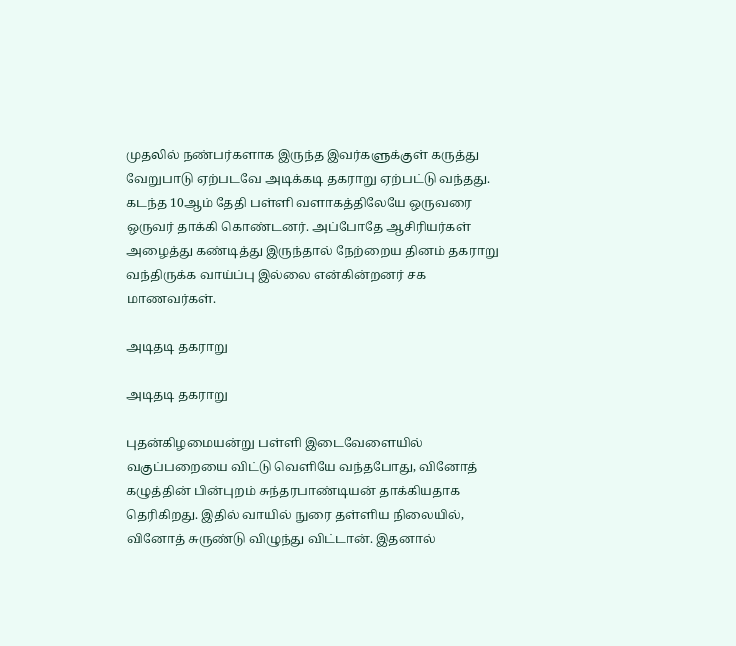முதலில் நண்பர்களாக இருந்த இவர்களுக்குள் கருத்து வேறுபாடு ஏற்படவே அடிக்கடி தகராறு ஏற்பட்டு வந்தது. கடந்த 10ஆம் தேதி பள்ளி வளாகத்திலேயே ஒருவரை ஒருவர் தாக்கி கொண்டனர். அப்போதே ஆசிரியர்கள் அழைத்து கண்டித்து இருந்தால் நேற்றைய தினம் தகராறு வந்திருக்க வாய்ப்பு இல்லை என்கின்றனர் சக மாணவர்கள்.

அடிதடி தகராறு

அடிதடி தகராறு

புதன்கிழமையன்று பள்ளி இடைவேளையில் வகுப்பறையை விட்டு வெளியே வந்தபோது, வினோத் கழுத்தின் பின்புறம் சுந்தரபாண்டியன் தாக்கியதாக தெரிகிறது. இதில் வாயில் நுரை தள்ளிய நிலையில், வினோத் சுருண்டு விழுந்து விட்டான். இதனால்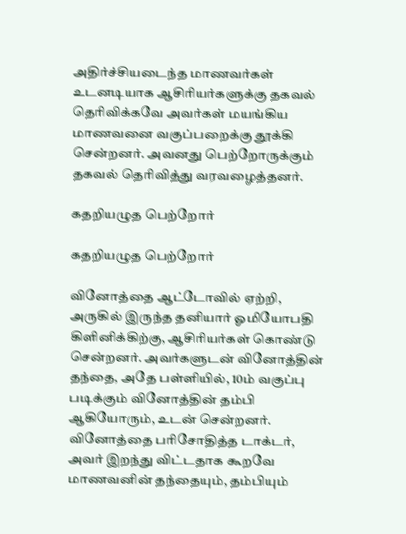அதிர்ச்சியடைந்த மாணவர்கள் உடனடியாக ஆசிரியர்களுக்கு தகவல் தெரிவிக்கவே அவர்கள் மயங்கிய மாணவனை வகுப்பறைக்கு தூக்கி சென்றனர். அவனது பெற்றோருக்கும் தகவல் தெரிவித்து வரவழைத்தனர்.

கதறியழுத பெற்றோர்

கதறியழுத பெற்றோர்

வினோத்தை ஆட்டோவில் ஏற்றி, அருகில் இருந்த தனியார் ஓமியோபதி கிளினிக்கிற்கு, ஆசிரியர்கள் கொண்டு சென்றனர். அவர்களுடன் வினோத்தின் தந்தை, அதே பள்ளியில், 10ம் வகுப்பு படிக்கும் வினோத்தின் தம்பி ஆகியோரும், உடன் சென்றனர். வினோத்தை பரிசோதித்த டாக்டர், அவர் இறந்து விட்டதாக கூறவே மாணவனின் தந்தையும், தம்பியும்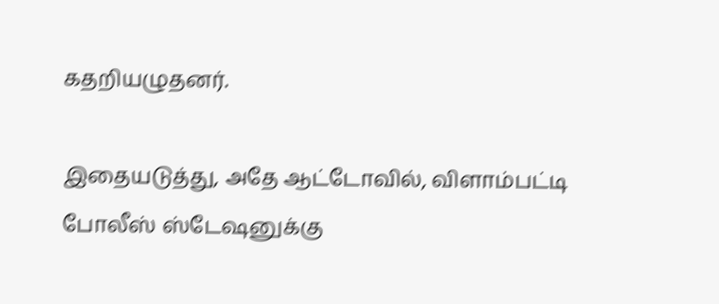கதறியழுதனர்.

இதையடுத்து, அதே ஆட்டோவில், விளாம்பட்டி போலீஸ் ஸ்டேஷனுக்கு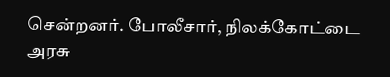சென்றனர். போலீசார், நிலக்கோட்டை அரசு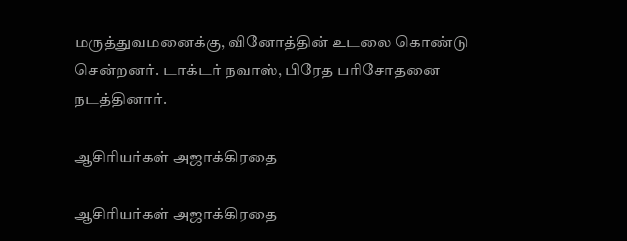மருத்துவமனைக்கு, வினோத்தின் உடலை கொண்டு சென்றனர். டாக்டர் நவாஸ், பிரேத பரிசோதனை நடத்தினார்.

ஆசிரியர்கள் அஜாக்கிரதை

ஆசிரியர்கள் அஜாக்கிரதை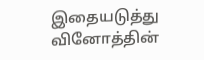இதையடுத்து வினோத்தின்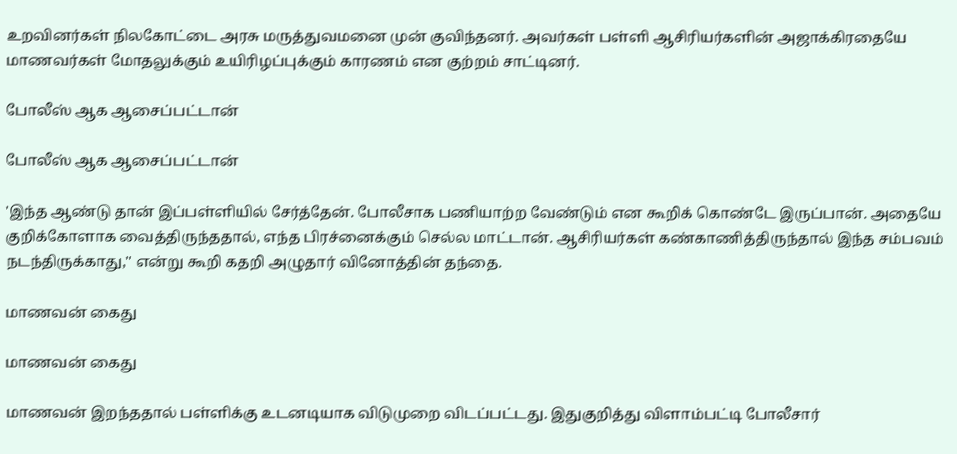உறவினர்கள் நிலகோட்டை அரசு மருத்துவமனை முன் குவிந்தனர். அவர்கள் பள்ளி ஆசிரியர்களின் அஜாக்கிரதையே மாணவர்கள் மோதலுக்கும் உயிரிழப்புக்கும் காரணம் என குற்றம் சாட்டினர்.

போலீஸ் ஆக ஆசைப்பட்டான்

போலீஸ் ஆக ஆசைப்பட்டான்

'இந்த ஆண்டு தான் இப்பள்ளியில் சேர்த்தேன். போலீசாக பணியாற்ற வேண்டும் என கூறிக் கொண்டே இருப்பான். அதையே குறிக்கோளாக வைத்திருந்ததால், எந்த பிரச்னைக்கும் செல்ல மாட்டான். ஆசிரியர்கள் கண்காணித்திருந்தால் இந்த சம்பவம் நடந்திருக்காது,'' என்று கூறி கதறி அழுதார் வினோத்தின் தந்தை.

மாணவன் கைது

மாணவன் கைது

மாணவன் இறந்ததால் பள்ளிக்கு உடனடியாக விடுமுறை விடப்பட்டது. இதுகுறித்து விளாம்பட்டி போலீசார்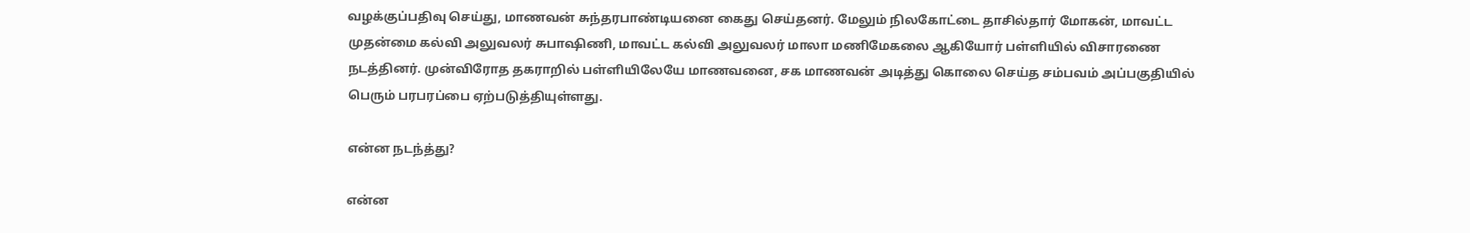வழக்குப்பதிவு செய்து, மாணவன் சுந்தரபாண்டியனை கைது செய்தனர். மேலும் நிலகோட்டை தாசில்தார் மோகன், மாவட்ட முதன்மை கல்வி அலுவலர் சுபாஷிணி, மாவட்ட கல்வி அலுவலர் மாலா மணிமேகலை ஆகியோர் பள்ளியில் விசாரணை நடத்தினர். முன்விரோத தகராறில் பள்ளியிலேயே மாணவனை, சக மாணவன் அடித்து கொலை செய்த சம்பவம் அப்பகுதியில் பெரும் பரபரப்பை ஏற்படுத்தியுள்ளது.

என்ன நடந்த்து?

என்ன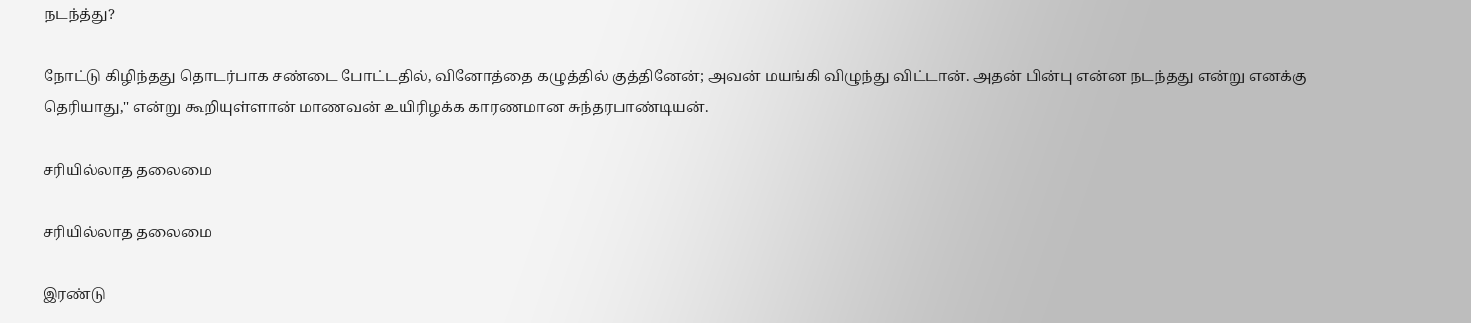நடந்த்து?

நோட்டு கிழிந்தது தொடர்பாக சண்டை போட்டதில், வினோத்தை கழுத்தில் குத்தினேன்; அவன் மயங்கி விழுந்து விட்டான். அதன் பின்பு என்ன நடந்தது என்று எனக்கு தெரியாது,'' என்று கூறியுள்ளான் மாணவன் உயிரிழக்க காரணமான சுந்தரபாண்டியன்.

சரியில்லாத தலைமை

சரியில்லாத தலைமை

இரண்டு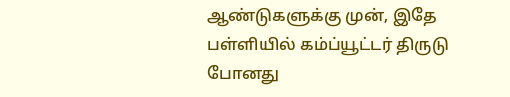ஆண்டுகளுக்கு முன், இதே பள்ளியில் கம்ப்யூட்டர் திருடு போனது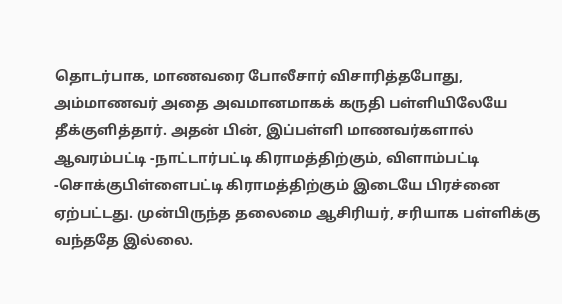தொடர்பாக, மாணவரை போலீசார் விசாரித்தபோது, அம்மாணவர் அதை அவமானமாகக் கருதி பள்ளியிலேயே தீக்குளித்தார். அதன் பின், இப்பள்ளி மாணவர்களால் ஆவரம்பட்டி -நாட்டார்பட்டி கிராமத்திற்கும், விளாம்பட்டி -சொக்குபிள்ளைபட்டி கிராமத்திற்கும் இடையே பிரச்னை ஏற்பட்டது. முன்பிருந்த தலைமை ஆசிரியர், சரியாக பள்ளிக்கு வந்ததே இல்லை.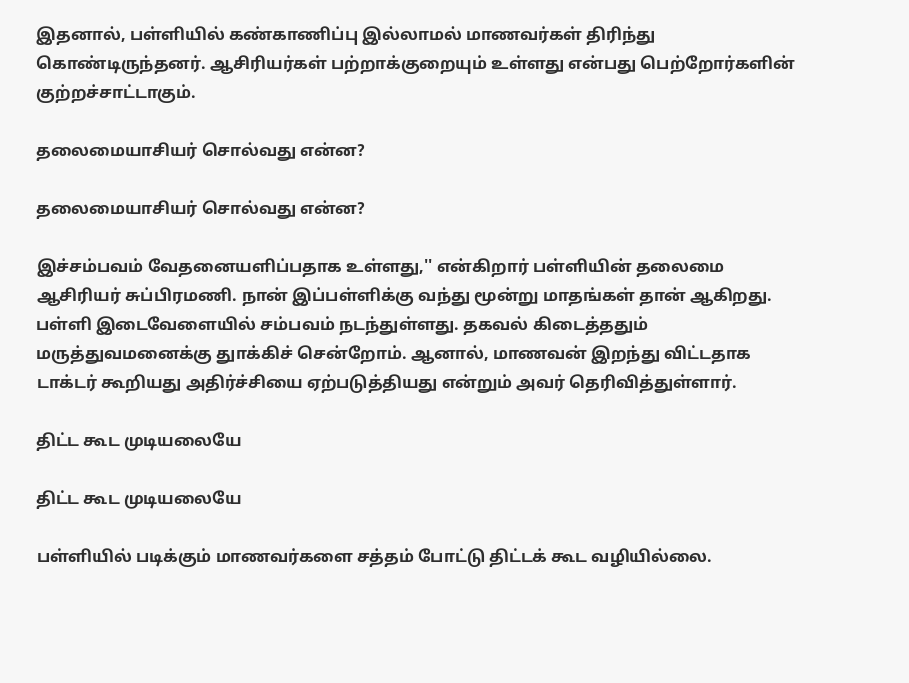இதனால், பள்ளியில் கண்காணிப்பு இல்லாமல் மாணவர்கள் திரிந்து கொண்டிருந்தனர். ஆசிரியர்கள் பற்றாக்குறையும் உள்ளது என்பது பெற்றோர்களின் குற்றச்சாட்டாகும்.

தலைமையாசியர் சொல்வது என்ன?

தலைமையாசியர் சொல்வது என்ன?

இச்சம்பவம் வேதனையளிப்பதாக உள்ளது,'' என்கிறார் பள்ளியின் தலைமை ஆசிரியர் சுப்பிரமணி. நான் இப்பள்ளிக்கு வந்து மூன்று மாதங்கள் தான் ஆகிறது. பள்ளி இடைவேளையில் சம்பவம் நடந்துள்ளது. தகவல் கிடைத்ததும் மருத்துவமனைக்கு துாக்கிச் சென்றோம். ஆனால், மாணவன் இறந்து விட்டதாக டாக்டர் கூறியது அதிர்ச்சியை ஏற்படுத்தியது என்றும் அவர் தெரிவித்துள்ளார்.

திட்ட கூட முடியலையே

திட்ட கூட முடியலையே

பள்ளியில் படிக்கும் மாணவர்களை சத்தம் போட்டு திட்டக் கூட வழியில்லை.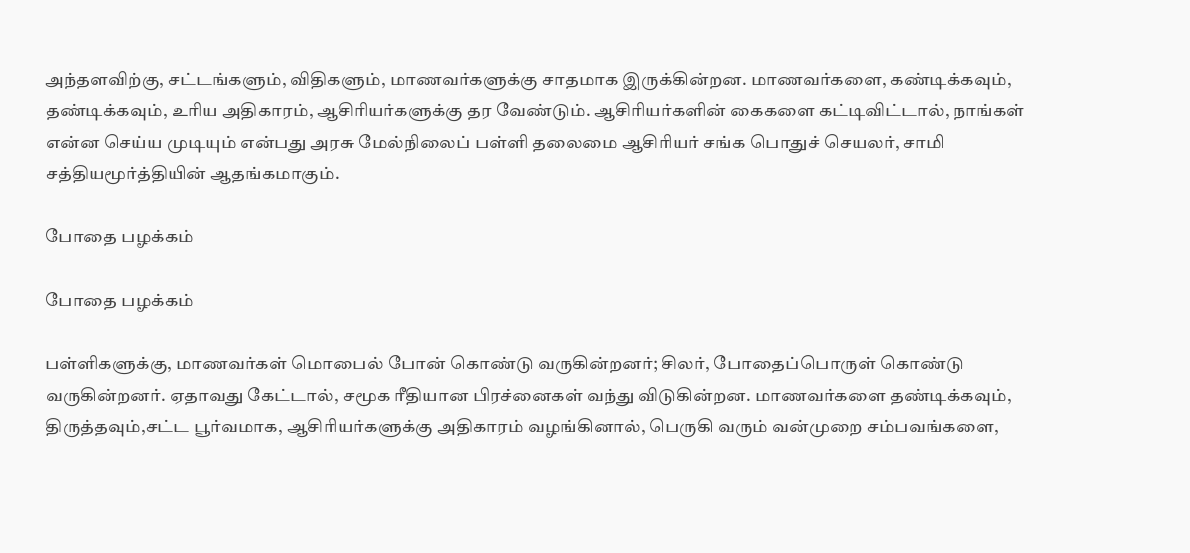அந்தளவிற்கு, சட்டங்களும், விதிகளும், மாணவர்களுக்கு சாதமாக இருக்கின்றன. மாணவர்களை, கண்டிக்கவும், தண்டிக்கவும், உரிய அதிகாரம், ஆசிரியர்களுக்கு தர வேண்டும். ஆசிரியர்களின் கைகளை கட்டிவிட்டால், நாங்கள் என்ன செய்ய முடியும் என்பது அரசு மேல்நிலைப் பள்ளி தலைமை ஆசிரியர் சங்க பொதுச் செயலர், சாமி சத்தியமூர்த்தியின் ஆதங்கமாகும்.

போதை பழக்கம்

போதை பழக்கம்

பள்ளிகளுக்கு, மாணவர்கள் மொபைல் போன் கொண்டு வருகின்றனர்; சிலர், போதைப்பொருள் கொண்டு வருகின்றனர். ஏதாவது கேட்டால், சமூக ரீதியான பிரச்னைகள் வந்து விடுகின்றன. மாணவர்களை தண்டிக்கவும், திருத்தவும்,சட்ட பூர்வமாக, ஆசிரியர்களுக்கு அதிகாரம் வழங்கினால், பெருகி வரும் வன்முறை சம்பவங்களை,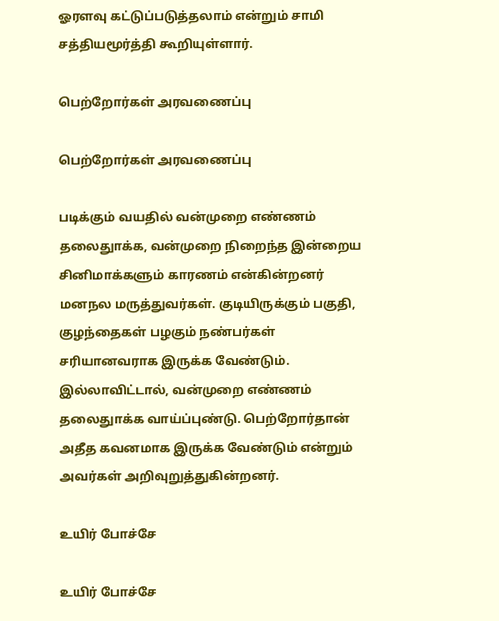ஓரளவு கட்டுப்படுத்தலாம் என்றும் சாமி சத்தியமூர்த்தி கூறியுள்ளார்.

பெற்றோர்கள் அரவணைப்பு

பெற்றோர்கள் அரவணைப்பு

படிக்கும் வயதில் வன்முறை எண்ணம் தலைதுாக்க, வன்முறை நிறைந்த இன்றைய சினிமாக்களும் காரணம் என்கின்றனர் மனநல மருத்துவர்கள். குடியிருக்கும் பகுதி, குழந்தைகள் பழகும் நண்பர்கள் சரியானவராக இருக்க வேண்டும். இல்லாவிட்டால், வன்முறை எண்ணம் தலைதுாக்க வாய்ப்புண்டு. பெற்றோர்தான் அதீத கவனமாக இருக்க வேண்டும் என்றும் அவர்கள் அறிவுறுத்துகின்றனர்.

உயிர் போச்சே

உயிர் போச்சே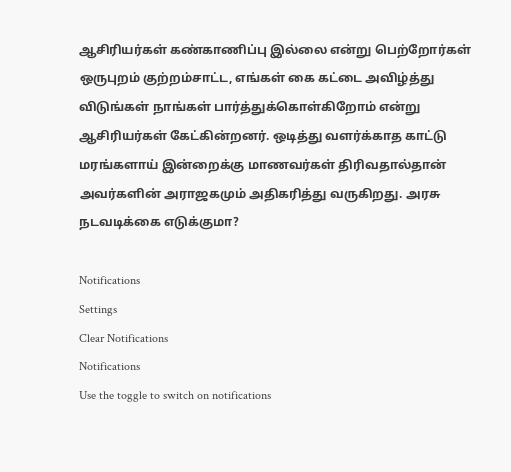ஆசிரியர்கள் கண்காணிப்பு இல்லை என்று பெற்றோர்கள் ஒருபுறம் குற்றம்சாட்ட, எங்கள் கை கட்டை அவிழ்த்து விடுங்கள் நாங்கள் பார்த்துக்கொள்கிறோம் என்று ஆசிரியர்கள் கேட்கின்றனர். ஒடித்து வளர்க்காத காட்டு மரங்களாய் இன்றைக்கு மாணவர்கள் திரிவதால்தான் அவர்களின் அராஜகமும் அதிகரித்து வருகிறது. அரசு நடவடிக்கை எடுக்குமா?

Notifications
Settings
Clear Notifications
Notifications
Use the toggle to switch on notifications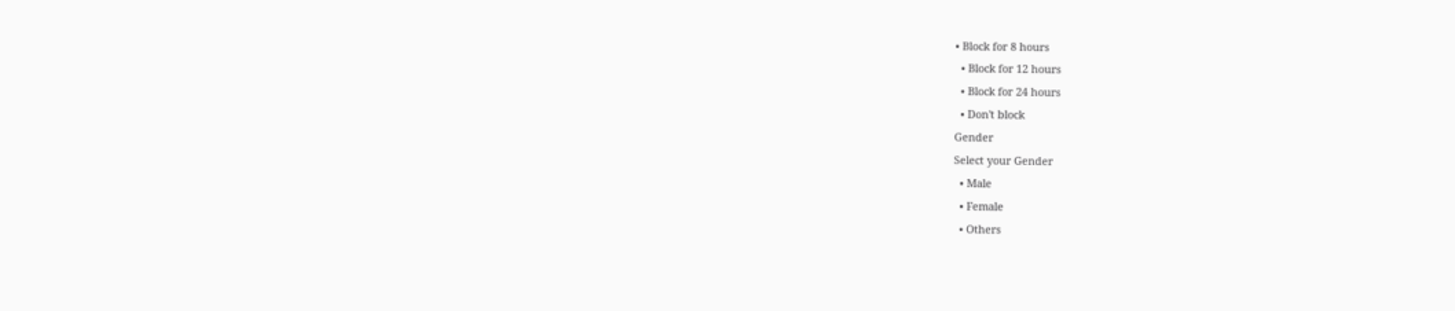• Block for 8 hours
  • Block for 12 hours
  • Block for 24 hours
  • Don't block
Gender
Select your Gender
  • Male
  • Female
  • Others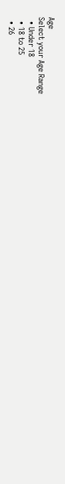Age
Select your Age Range
  • Under 18
  • 18 to 25
  • 26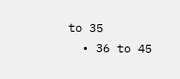to 35
  • 36 to 45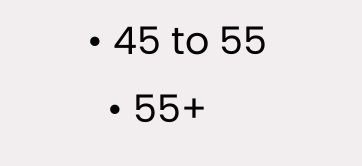• 45 to 55
  • 55+